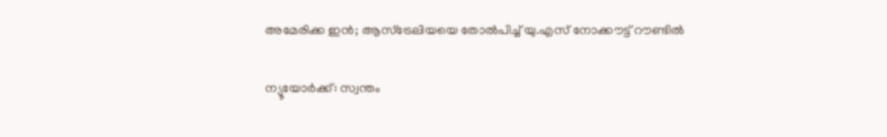അമേരിക്ക ഇൻ; ആസ്ട്രേലിയയെ തോൽപിച്ച് യു.എസ് നോക്കൗട്ട് റൗണ്ടിൽ

ന്യൂയോർക്ക്: സ്വന്തം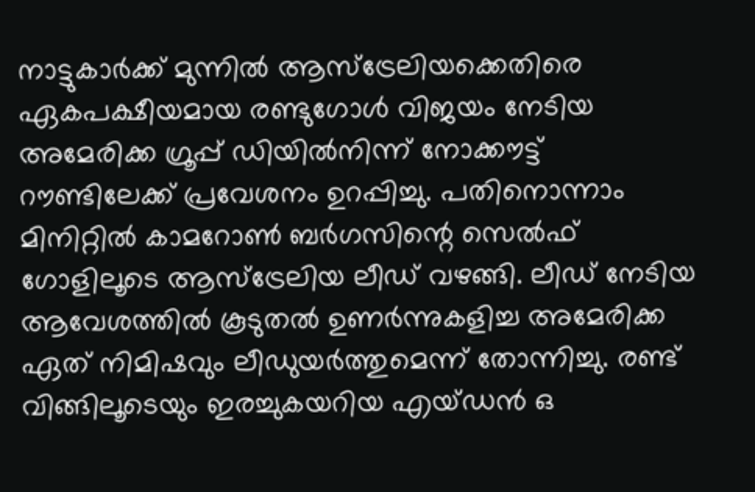നാട്ടുകാർക്ക് മുന്നിൽ ആസ്ട്രേലിയക്കെതിരെ ഏകപക്ഷീയമായ രണ്ടുഗോൾ വിജയം നേടിയ അമേരിക്ക ഗ്രൂപ്പ് ഡിയിൽനിന്ന് നോക്കൗട്ട് റൗണ്ടിലേക്ക് പ്രവേശനം ഉറപ്പിച്ചു. പതിനൊന്നാം മിനിറ്റിൽ കാമറോൺ ബർഗസിന്റെ സെൽഫ് ഗോളിലൂടെ ആസ്ട്രേലിയ ലീഡ് വഴങ്ങി. ലീഡ് നേടിയ ആവേശത്തിൽ കൂടുതൽ ഉണർന്നുകളിച്ച അമേരിക്ക ഏത് നിമിഷവും ലീഡുയർത്തുമെന്ന് തോന്നിച്ചു. രണ്ട് വിങ്ങിലൂടെയും ഇരച്ചുകയറിയ എയ്ഡൻ ഒ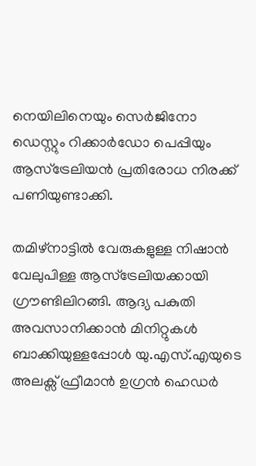നെയിലിനെയും സെർജിനോ ഡെസ്റ്റും റിക്കാർഡോ പെപ്പിയും ആസ്ട്രേലിയൻ പ്രതിരോധ നിരക്ക് പണിയുണ്ടാക്കി.

തമിഴ്നാട്ടിൽ വേരുകളുള്ള നിഷാൻ വേലുപിള്ള ആസ്ട്രേലിയക്കായി ഗ്രൗണ്ടിലിറങ്ങി. ആദ്യ പകുതി അവസാനിക്കാൻ മിനിറ്റുകൾ ബാക്കിയുള്ളപ്പോൾ യു.എസ്.എയുടെ അലക്സ് ഫ്രീമാൻ ഉഗ്രൻ ഹെഡർ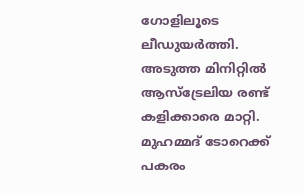ഗോളിലൂടെ ലീഡുയർത്തി. അടുത്ത മിനിറ്റിൽ ആസ്ട്രേലിയ രണ്ട് കളിക്കാരെ മാറ്റി. മുഹമ്മദ് ടോറെക്ക് പകരം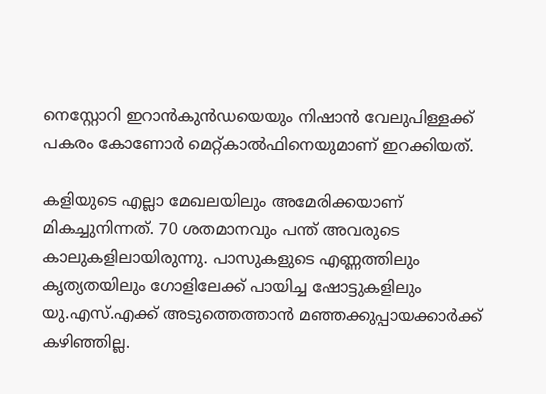നെസ്റ്റോറി ഇറാൻകുൻഡയെയും നിഷാൻ വേലുപിള്ളക്ക് പകരം കോണോർ മെറ്റ്കാൽഫിനെയുമാണ് ഇറക്കിയത്.

കളിയുടെ എല്ലാ മേഖലയിലും അമേരിക്കയാണ് മികച്ചുനിന്നത്. 70 ശതമാനവും പന്ത് അവരുടെ കാലുകളിലായിരുന്നു. പാസുകളുടെ എണ്ണത്തിലും കൃത്യതയിലും ഗോളിലേക്ക് പായിച്ച ഷോട്ടുകളിലും യു.എസ്.എക്ക് അടുത്തെത്താൻ മഞ്ഞക്കുപ്പായക്കാർക്ക് കഴിഞ്ഞില്ല.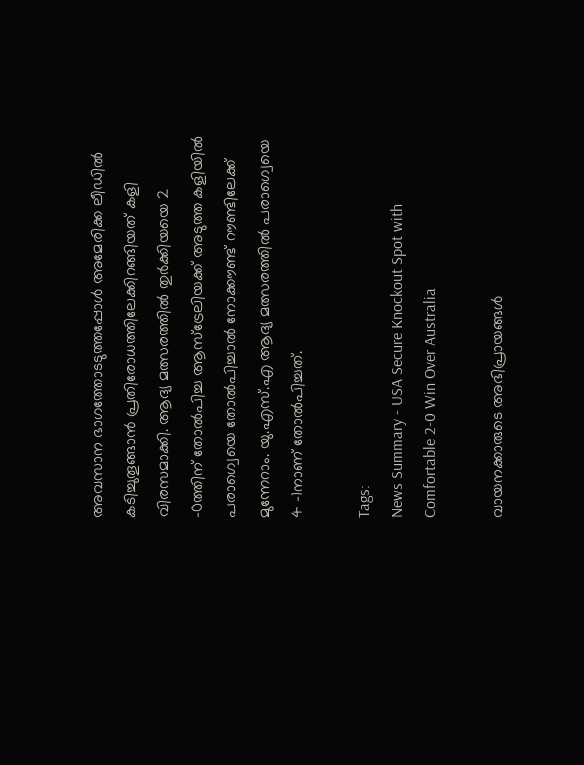അവസാന ഭാഗത്തോടടുത്തപ്പോൾ അമേരിക്ക ലീഡിൽ കടിച്ചുതൂങ്ങാൻ പ്രതിരോധത്തിലേക്കിറങ്ങിയത് കളി വിരസമാക്കി. ആദ്യ മത്സരത്തിൽ തുർക്കിയയെ 2 -0ത്തിന് തോൽപിച്ച ആസ്ട്രേലിയക്ക് അടുത്ത കളിയിൽ പരാഗ്വെയെ തോൽപിച്ചാൽ നോക്കൗണ്ട് റൗണ്ടിലേക്ക് മുന്നേറാം. യു.എസ്.എ ആദ്യ മത്സരത്തിൽ പരാഗ്വെയെ 4 -1നാണ് തോൽപിച്ചത്.

Tags:
News Summary - USA Secure Knockout Spot with Comfortable 2-0 Win Over Australia

വായനക്കാരുടെ അഭിപ്രായങ്ങള്‍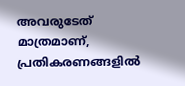അവരുടേത് മാത്രമാണ്, പ്രതികരണങ്ങളിൽ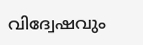വിദ്വേഷവും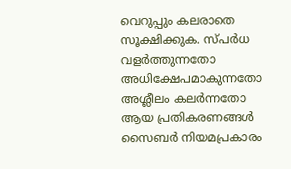വെറുപ്പും കലരാതെ സൂക്ഷിക്കുക. സ്പർധ വളർത്തുന്നതോ അധിക്ഷേപമാകുന്നതോ അശ്ലീലം കലർന്നതോ ആയ പ്രതികരണങ്ങൾ സൈബർ നിയമപ്രകാരം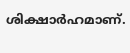ശിക്ഷാർഹമാണ്.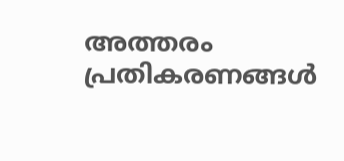അത്തരം പ്രതികരണങ്ങൾ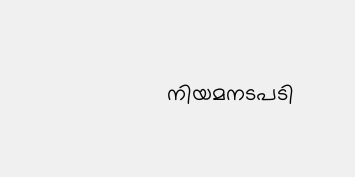നിയമനടപടി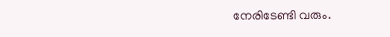നേരിടേണ്ടി വരും.